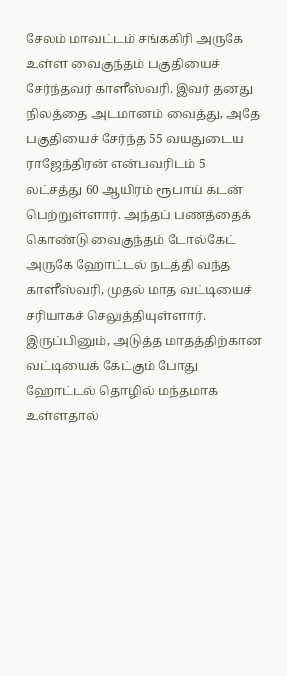சேலம் மாவட்டம் சங்ககிரி அருகே உள்ள வைகுந்தம் பகுதியைச் சேர்ந்தவர் காளீஸ்வரி. இவர் தனது நிலத்தை அடமானம் வைத்து, அதே பகுதியைச் சேர்ந்த 55 வயதுடைய ராஜேந்திரன் என்பவரிடம் 5 லட்சத்து 60 ஆயிரம் ரூபாய் கடன் பெற்றுள்ளார். அந்தப் பணத்தைக் கொண்டு வைகுந்தம் டோல்கேட் அருகே ஹோட்டல் நடத்தி வந்த காளீஸ்வரி, முதல் மாத வட்டியைச் சரியாகச் செலுத்தியுள்ளார். இருப்பினும், அடுத்த மாதத்திற்கான வட்டியைக் கேட்கும் போது ஹோட்டல் தொழில் மந்தமாக உள்ளதால்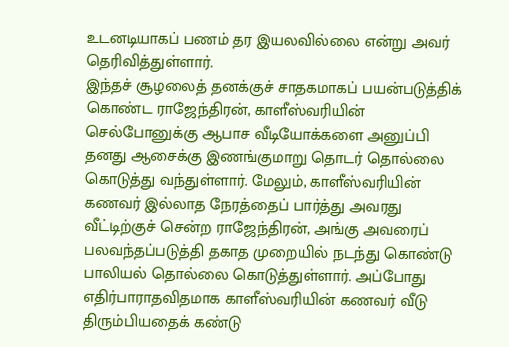உடனடியாகப் பணம் தர இயலவில்லை என்று அவர் தெரிவித்துள்ளார்.
இந்தச் சூழலைத் தனக்குச் சாதகமாகப் பயன்படுத்திக் கொண்ட ராஜேந்திரன், காளீஸ்வரியின் செல்போனுக்கு ஆபாச வீடியோக்களை அனுப்பி தனது ஆசைக்கு இணங்குமாறு தொடர் தொல்லை கொடுத்து வந்துள்ளார். மேலும், காளீஸ்வரியின் கணவர் இல்லாத நேரத்தைப் பார்த்து அவரது வீட்டிற்குச் சென்ற ராஜேந்திரன், அங்கு அவரைப் பலவந்தப்படுத்தி தகாத முறையில் நடந்து கொண்டு பாலியல் தொல்லை கொடுத்துள்ளார். அப்போது எதிர்பாராதவிதமாக காளீஸ்வரியின் கணவர் வீடு திரும்பியதைக் கண்டு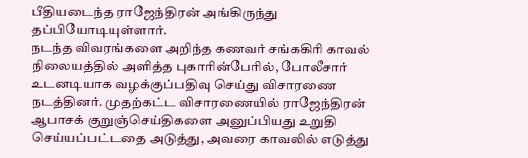பீதியடைந்த ராஜேந்திரன் அங்கிருந்து தப்பியோடியுள்ளார்.
நடந்த விவரங்களை அறிந்த கணவர் சங்ககிரி காவல் நிலையத்தில் அளித்த புகாரின்பேரில், போலீசார் உடனடியாக வழக்குப்பதிவு செய்து விசாரணை நடத்தினர். முதற்கட்ட விசாரணையில் ராஜேந்திரன் ஆபாசக் குறுஞ்செய்திகளை அனுப்பியது உறுதி செய்யப்பட்டதை அடுத்து, அவரை காவலில் எடுத்து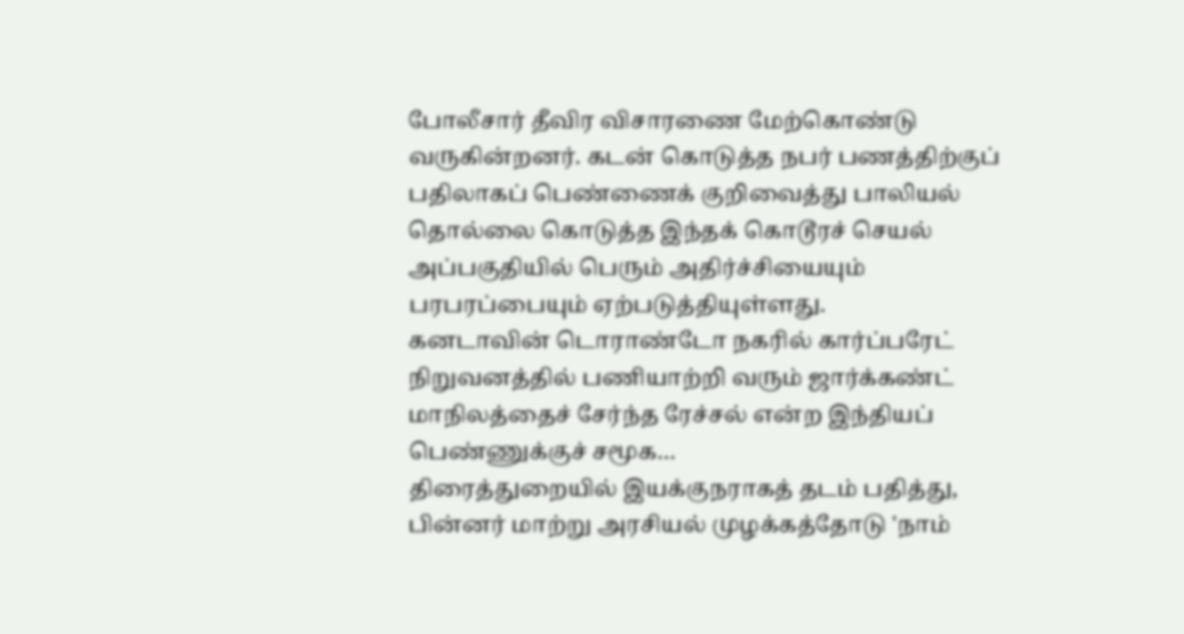போலீசார் தீவிர விசாரணை மேற்கொண்டு வருகின்றனர். கடன் கொடுத்த நபர் பணத்திற்குப் பதிலாகப் பெண்ணைக் குறிவைத்து பாலியல் தொல்லை கொடுத்த இந்தக் கொடூரச் செயல் அப்பகுதியில் பெரும் அதிர்ச்சியையும் பரபரப்பையும் ஏற்படுத்தியுள்ளது.
கனடாவின் டொராண்டோ நகரில் கார்ப்பரேட் நிறுவனத்தில் பணியாற்றி வரும் ஜார்க்கண்ட் மாநிலத்தைச் சேர்ந்த ரேச்சல் என்ற இந்தியப் பெண்ணுக்குச் சமூக…
திரைத்துறையில் இயக்குநராகத் தடம் பதித்து, பின்னர் மாற்று அரசியல் முழக்கத்தோடு 'நாம்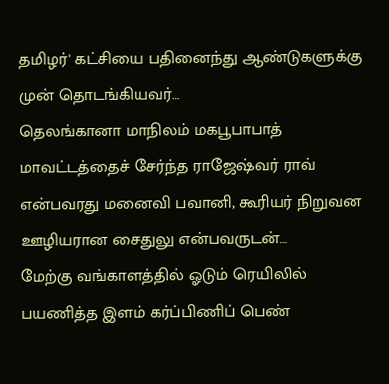தமிழர்' கட்சியை பதினைந்து ஆண்டுகளுக்கு முன் தொடங்கியவர்…
தெலங்கானா மாநிலம் மகபூபாபாத் மாவட்டத்தைச் சேர்ந்த ராஜேஷ்வர் ராவ் என்பவரது மனைவி பவானி, கூரியர் நிறுவன ஊழியரான சைதுலு என்பவருடன்…
மேற்கு வங்காளத்தில் ஓடும் ரெயிலில் பயணித்த இளம் கர்ப்பிணிப் பெண்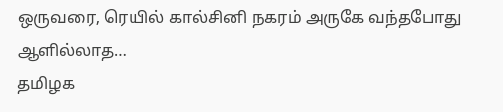ஒருவரை, ரெயில் கால்சினி நகரம் அருகே வந்தபோது ஆளில்லாத…
தமிழக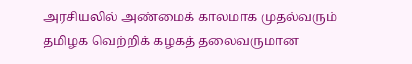அரசியலில் அண்மைக் காலமாக முதல்வரும் தமிழக வெற்றிக் கழகத் தலைவருமான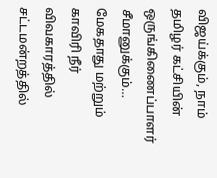விஜய்க்கும், நாம் தமிழர் கட்சியின் ஒருங்கிணைப்பாளர் சீமானுக்கும்…
மேகதாது மற்றும் காவிரி நீர் விவகாரத்தில் சட்டமன்றத்தில்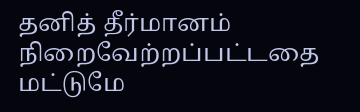தனித் தீர்மானம் நிறைவேற்றப்பட்டதை மட்டுமே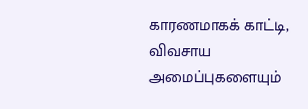காரணமாகக் காட்டி, விவசாய அமைப்புகளையும்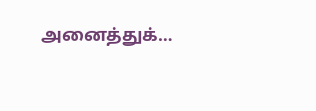அனைத்துக்…